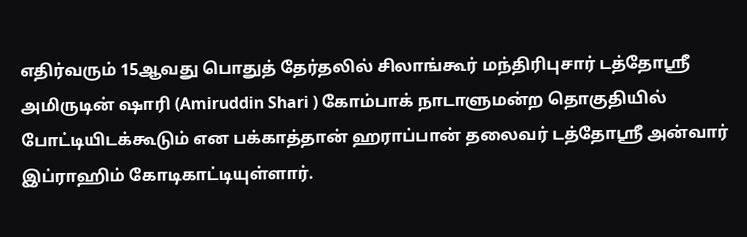எதிர்வரும் 15ஆவது பொதுத் தேர்தலில் சிலாங்கூர் மந்திரிபுசார் டத்தோஸ்ரீ அமிருடின் ஷாரி (Amiruddin Shari ) கோம்பாக் நாடாளுமன்ற தொகுதியில் போட்டியிடக்கூடும் என பக்காத்தான் ஹராப்பான் தலைவர் டத்தோஸ்ரீ அன்வார் இப்ராஹிம் கோடிகாட்டியுள்ளார்.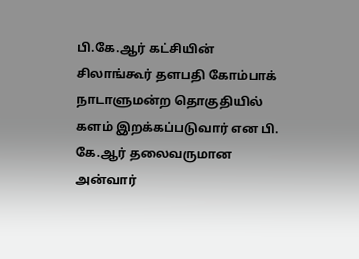பி.கே.ஆர் கட்சியின் சிலாங்கூர் தளபதி கோம்பாக் நாடாளுமன்ற தொகுதியில் களம் இறக்கப்படுவார் என பி. கே.ஆர் தலைவருமான அன்வார்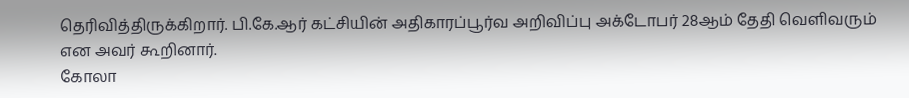தெரிவித்திருக்கிறார். பி.கே.ஆர் கட்சியின் அதிகாரப்பூர்வ அறிவிப்பு அக்டோபர் 28ஆம் தேதி வெளிவரும் என அவர் கூறினார்.
கோலா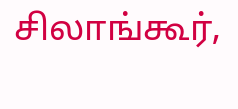சிலாங்கூர்,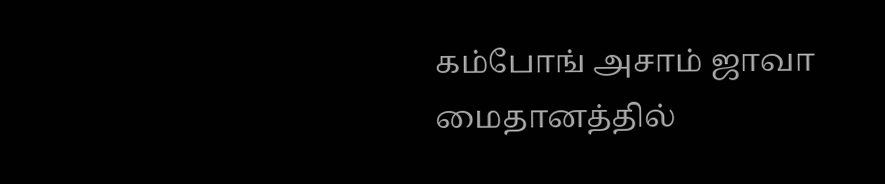கம்போங் அசாம் ஜாவா மைதானத்தில்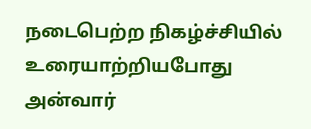நடைபெற்ற நிகழ்ச்சியில் உரையாற்றியபோது அன்வார்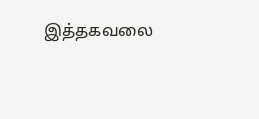இத்தகவலை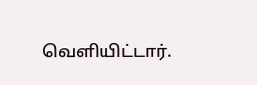வெளியிட்டார்.